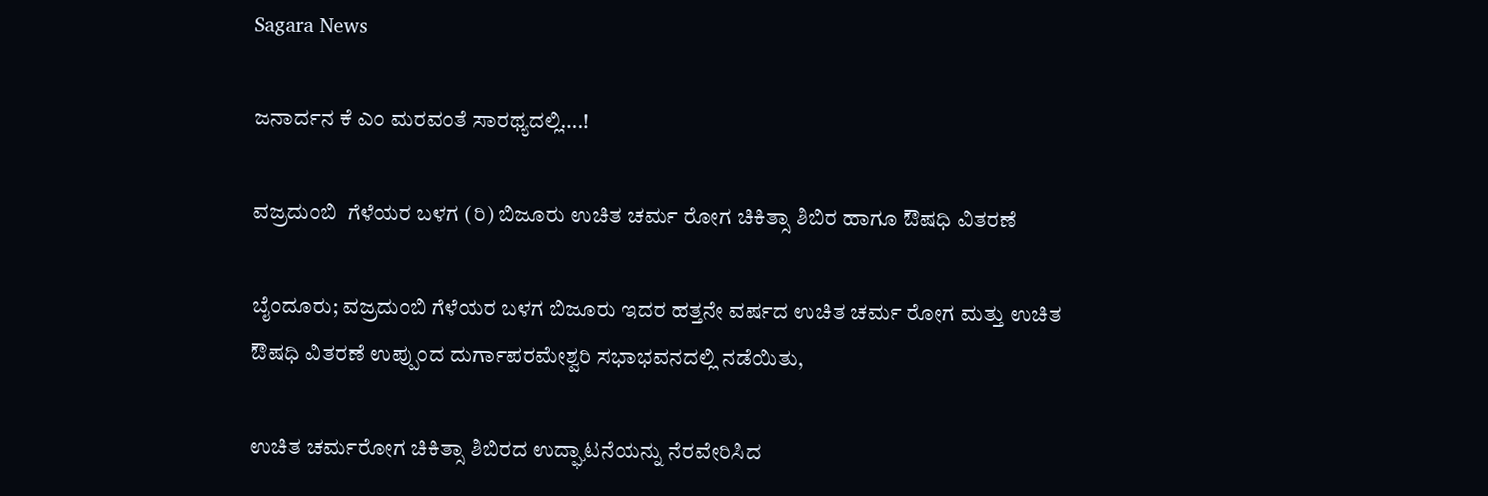Sagara News

ಜನಾರ್ದನ ಕೆ ಎಂ ಮರವಂತೆ ಸಾರಥ್ಯದಲ್ಲಿ….!

ವಜ್ರದುಂಬಿ  ಗೆಳೆಯರ ಬಳಗ (ರಿ) ಬಿಜೂರು ಉಚಿತ ಚರ್ಮ ರೋಗ ಚಿಕಿತ್ಸಾ ಶಿಬಿರ ಹಾಗೂ ಔಷಧಿ ವಿತರಣೆ

ಬೈಂದೂರು; ವಜ್ರದುಂಬಿ ಗೆಳೆಯರ ಬಳಗ ಬಿಜೂರು ಇದರ ಹತ್ತನೇ ವರ್ಷದ ಉಚಿತ ಚರ್ಮ ರೋಗ ಮತ್ತು ಉಚಿತ ಔಷಧಿ ವಿತರಣೆ ಉಪ್ಪುಂದ ದುರ್ಗಾಪರಮೇಶ್ವರಿ ಸಭಾಭವನದಲ್ಲಿ ನಡೆಯಿತು,

ಉಚಿತ ಚರ್ಮರೋಗ ಚಿಕಿತ್ಸಾ ಶಿಬಿರದ ಉದ್ಘಾಟನೆಯನ್ನು ನೆರವೇರಿಸಿದ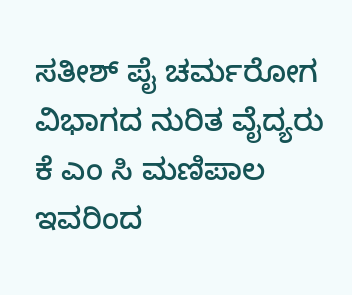ಸತೀಶ್ ಪೈ ಚರ್ಮರೋಗ ವಿಭಾಗದ ನುರಿತ ವೈದ್ಯರು ಕೆ ಎಂ ಸಿ ಮಣಿಪಾಲ ಇವರಿಂದ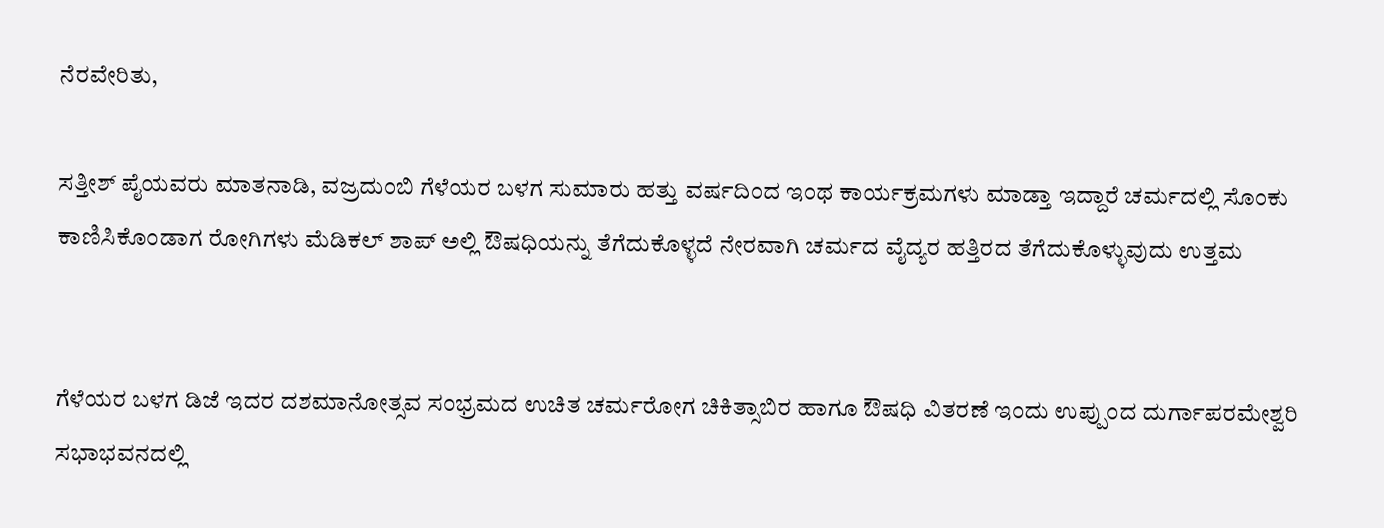ನೆರವೇರಿತು,

ಸತ್ತೀಶ್ ಪೈಯವರು ಮಾತನಾಡಿ, ವಜ್ರದುಂಬಿ ಗೆಳೆಯರ ಬಳಗ ಸುಮಾರು ಹತ್ತು ವರ್ಷದಿಂದ ಇಂಥ ಕಾರ್ಯಕ್ರಮಗಳು ಮಾಡ್ತಾ ಇದ್ದಾರೆ ಚರ್ಮದಲ್ಲಿ ಸೊಂಕು ಕಾಣಿಸಿಕೊಂಡಾಗ ರೋಗಿಗಳು ಮೆಡಿಕಲ್ ಶಾಪ್ ಅಲ್ಲಿ ಔಷಧಿಯನ್ನು ತೆಗೆದುಕೊಳ್ಳದೆ ನೇರವಾಗಿ ಚರ್ಮದ ವೈದ್ಯರ ಹತ್ತಿರದ ತೆಗೆದುಕೊಳ್ಳುವುದು ಉತ್ತಮ


ಗೆಳೆಯರ ಬಳಗ ಡಿಜೆ ಇದರ ದಶಮಾನೋತ್ಸವ ಸಂಭ್ರಮದ ಉಚಿತ ಚರ್ಮರೋಗ ಚಿಕಿತ್ಸಾಬಿರ ಹಾಗೂ ಔಷಧಿ ವಿತರಣೆ ಇಂದು ಉಪ್ಪುಂದ ದುರ್ಗಾಪರಮೇಶ್ವರಿ ಸಭಾಭವನದಲ್ಲಿ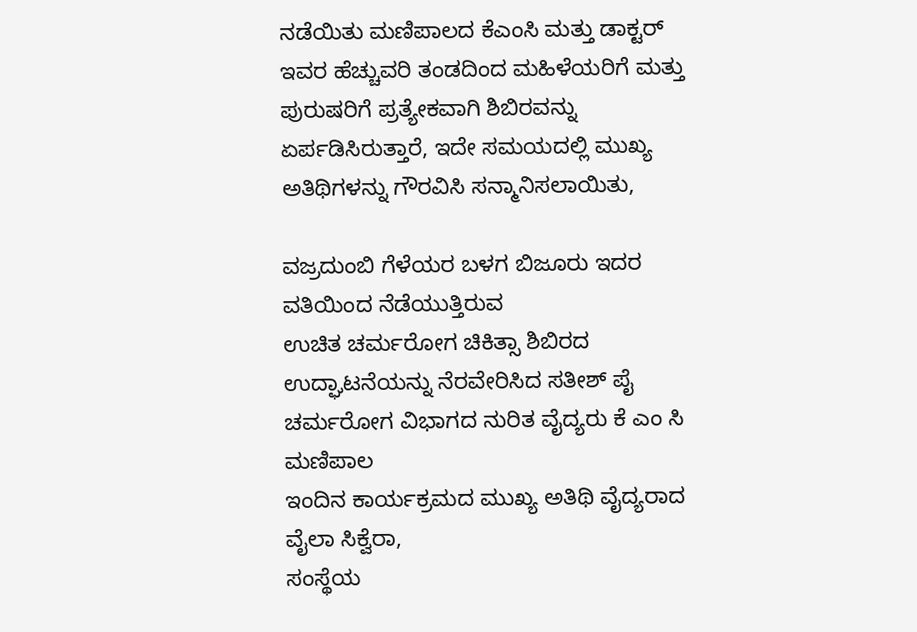ನಡೆಯಿತು ಮಣಿಪಾಲದ ಕೆಎಂಸಿ ಮತ್ತು ಡಾಕ್ಟರ್ ಇವರ ಹೆಚ್ಚುವರಿ ತಂಡದಿಂದ ಮಹಿಳೆಯರಿಗೆ ಮತ್ತು ಪುರುಷರಿಗೆ ಪ್ರತ್ಯೇಕವಾಗಿ ಶಿಬಿರವನ್ನು ಏರ್ಪಡಿಸಿರುತ್ತಾರೆ, ಇದೇ ಸಮಯದಲ್ಲಿ ಮುಖ್ಯ ಅತಿಥಿಗಳನ್ನು ಗೌರವಿಸಿ ಸನ್ಮಾನಿಸಲಾಯಿತು,

ವಜ್ರದುಂಬಿ ಗೆಳೆಯರ ಬಳಗ ಬಿಜೂರು ಇದರ ವತಿಯಿಂದ ನೆಡೆಯುತ್ತಿರುವ
ಉಚಿತ ಚರ್ಮರೋಗ ಚಿಕಿತ್ಸಾ ಶಿಬಿರದ ಉದ್ಘಾಟನೆಯನ್ನು ನೆರವೇರಿಸಿದ ಸತೀಶ್ ಪೈ ಚರ್ಮರೋಗ ವಿಭಾಗದ ನುರಿತ ವೈದ್ಯರು ಕೆ ಎಂ ಸಿ ಮಣಿಪಾಲ
ಇಂದಿನ ಕಾರ್ಯಕ್ರಮದ ಮುಖ್ಯ ಅತಿಥಿ ವೈದ್ಯರಾದ ವೈಲಾ ಸಿಕ್ವೆರಾ,
ಸಂಸ್ಥೆಯ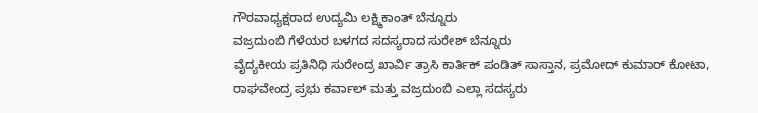ಗೌರವಾಧ್ಯಕ್ಷರಾದ ಉದ್ಯಮಿ ಲಕ್ಷ್ಮಿಕಾಂತ್ ಬೆನ್ನೂರು
ವಜ್ರದುಂಬಿ ಗೆಳೆಯರ ಬಳಗದ ಸದಸ್ಯರಾದ ಸುರೇಶ್ ಬೆನ್ನೂರು
ವೈದ್ಯಕೀಯ ಪ್ರತಿನಿಧಿ ಸುರೇಂದ್ರ ಖಾರ್ವಿ ತ್ರಾಸಿ ಕಾರ್ತಿಕ್ ಪಂಡಿತ್ ಸಾಸ್ತಾನ, ಪ್ರಮೋದ್ ಕುಮಾರ್ ಕೋಟಾ,
ರಾಘವೇಂದ್ರ ಪ್ರಭು ಕರ್ವಾಲ್ ಮತ್ತು ವಜ್ರದುಂಬಿ ಎಲ್ಲಾ ಸದಸ್ಯರು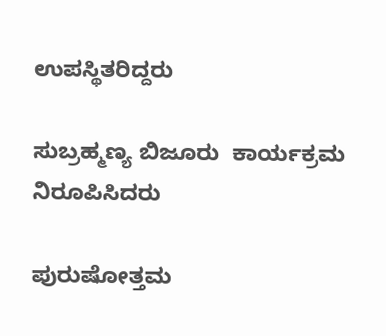ಉಪಸ್ಥಿತರಿದ್ದರು

ಸುಬ್ರಹ್ಮಣ್ಯ ಬಿಜೂರು  ಕಾರ್ಯಕ್ರಮ ನಿರೂಪಿಸಿದರು

ಪುರುಷೋತ್ತಮ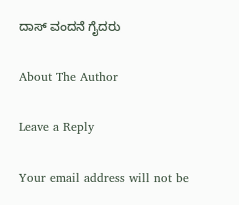ದಾಸ್ ವಂದನೆ ಗೈದರು

About The Author

Leave a Reply

Your email address will not be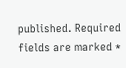published. Required fields are marked *